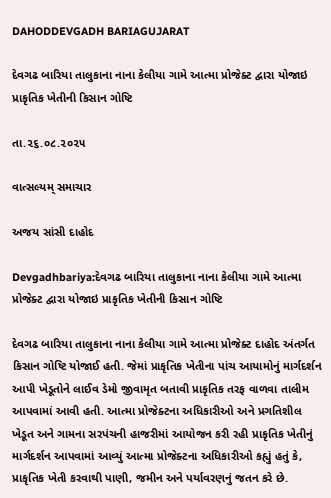DAHODDEVGADH BARIAGUJARAT

દેવગઢ બારિયા તાલુકાના નાના કેલીયા ગામે આત્મા પ્રોજેક્ટ દ્વારા યોજાઇ પ્રાકૃતિક ખેતીની કિસાન ગોષ્ટિ

તા.૨૬.૦૮.૨૦૨૫

વાત્સલ્યમ્ સમાચાર

અજય સાંસી દાહોદ

Devgadhbariya:દેવગઢ બારિયા તાલુકાના નાના કેલીયા ગામે આત્મા પ્રોજેક્ટ દ્વારા યોજાઇ પ્રાકૃતિક ખેતીની કિસાન ગોષ્ટિ

દેવગઢ બારિયા તાલુકાના નાના કેલીયા ગામે આત્મા પ્રોજેક્ટ દાહોદ અંતર્ગત કિસાન ગોષ્ટિ યોજાઈ હતી. જેમાં પ્રાકૃતિક ખેતીના પાંચ આયામોનું માર્ગદર્શન આપી ખેડૂતોને લાઈવ ડેમો જીવામૃત બતાવી પ્રાકૃતિક તરફ વાળવા તાલીમ આપવામાં આવી હતી. આત્મા પ્રોજેક્ટના અધિકારીઓ અને પ્રગતિશીલ ખેડૂત અને ગામના સરપંચની હાજરીમાં આયોજન કરી રહી પ્રાકૃતિક ખેતીનું માર્ગદર્શન આપવામાં આવ્યું આત્મા પ્રોજેક્ટના અધિકારીઓ કહ્યું હતું કે, પ્રાકૃતિક ખેતી કરવાથી પાણી, જમીન અને પર્યાવરણનું જતન કરે છે.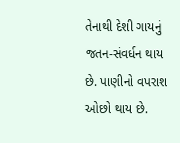તેનાથી દેશી ગાયનું જતન-સંવર્ધન થાય છે. પાણીનો વપરાશ ઓછો થાય છે.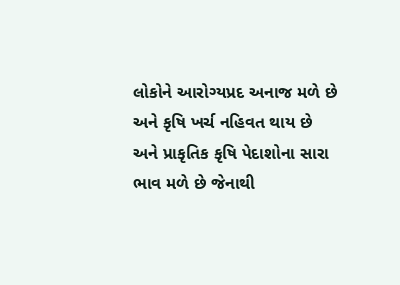લોકોને આરોગ્યપ્રદ અનાજ મળે છે અને કૃષિ ખર્ચ નહિવત થાય છે અને પ્રાકૃતિક કૃષિ પેદાશોના સારા ભાવ મળે છે જેનાથી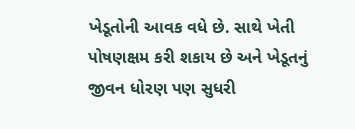ખેડૂતોની આવક વધે છે. સાથે ખેતી પોષણક્ષમ કરી શકાય છે અને ખેડૂતનું જીવન ધોરણ પણ સુધરી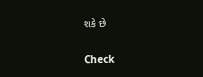શકે છે

Check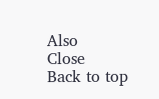Also
Close
Back to top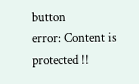button
error: Content is protected !!